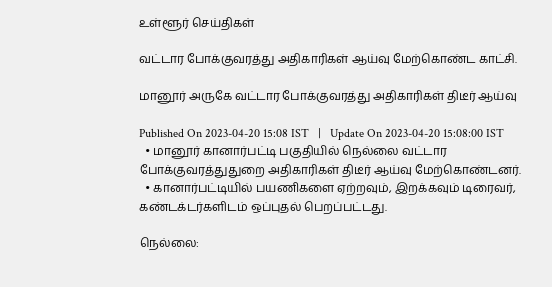உள்ளூர் செய்திகள்

வட்டார போக்குவரத்து அதிகாரிகள் ஆய்வு மேற்கொண்ட காட்சி.

மானூர் அருகே வட்டார போக்குவரத்து அதிகாரிகள் திடீர் ஆய்வு

Published On 2023-04-20 15:08 IST   |   Update On 2023-04-20 15:08:00 IST
  • மானூர் கானார்பட்டி பகுதியில் நெல்லை வட்டார போக்குவரத்துதுறை அதிகாரிகள் திடீர் ஆய்வு மேற்கொண்டனர்.
  • கானார்பட்டியில் பயணிகளை ஏற்றவும், இறக்கவும் டிரைவர், கண்டக்டர்களிடம் ஒப்புதல் பெறப்பட்டது.

நெல்லை: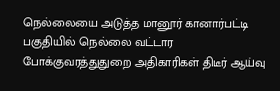நெல்லையை அடுத்த மானூர் கானார்பட்டி பகுதியில் நெல்லை வட்டார போக்குவரத்துதுறை அதிகாரிகள் திடீர் ஆய்வு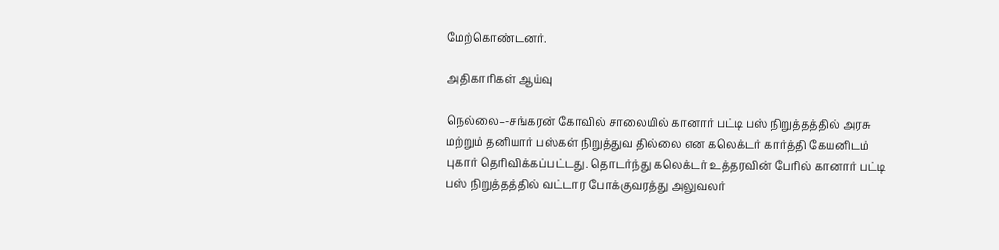மேற்கொண்டனர்.

அதிகாரிகள் ஆய்வு

நெல்லை–-சங்கரன் கோவில் சாலையில் கானார் பட்டி பஸ் நிறுத்தத்தில் அரசு மற்றும் தனியார் பஸ்கள் நிறுத்துவ தில்லை என கலெக்டர் கார்த்தி கேயனிடம் புகார் தெரிவிக்கப்பட்டது. தொடர்ந்து கலெக்டர் உத்தரவின் பேரில் கானார் பட்டி பஸ் நிறுத்தத்தில் வட்டார போக்குவரத்து அலுவலர்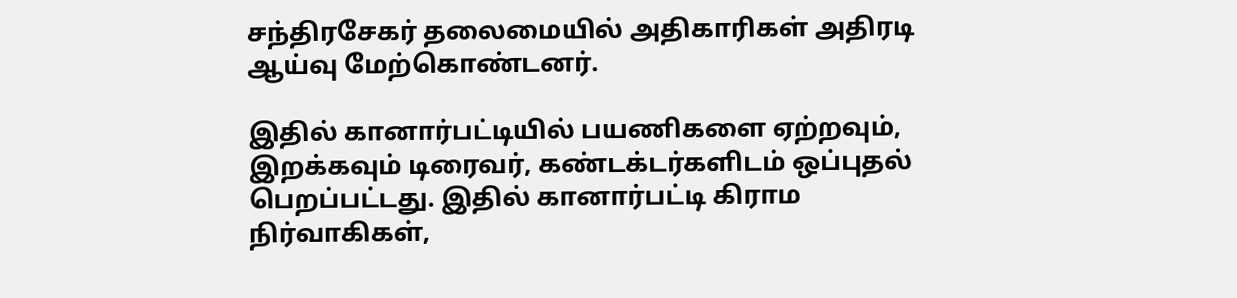சந்திரசேகர் தலைமையில் அதிகாரிகள் அதிரடி ஆய்வு மேற்கொண்டனர்.

இதில் கானார்பட்டியில் பயணிகளை ஏற்றவும், இறக்கவும் டிரைவர், கண்டக்டர்களிடம் ஒப்புதல் பெறப்பட்டது. இதில் கானார்பட்டி கிராம நிர்வாகிகள்,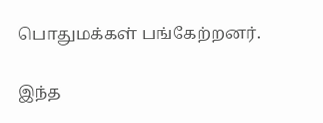பொதுமக்கள் பங்கேற்றனர்.

இந்த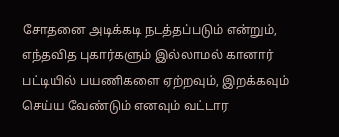சோதனை அடிக்கடி நடத்தப்படும் என்றும், எந்தவித புகார்களும் இல்லாமல் கானார் பட்டியில் பயணிகளை ஏற்றவும், இறக்கவும் செய்ய வேண்டும் எனவும் வட்டார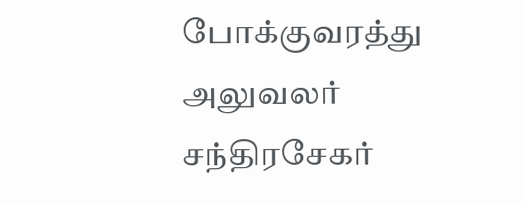போக்குவரத்து அலுவலர் சந்திரசேகர்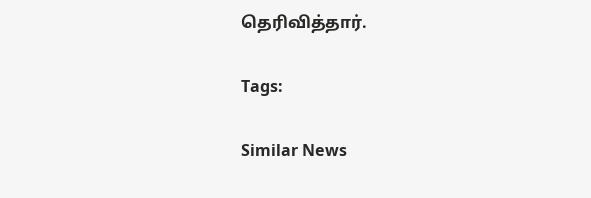தெரிவித்தார்.

Tags:

Similar News